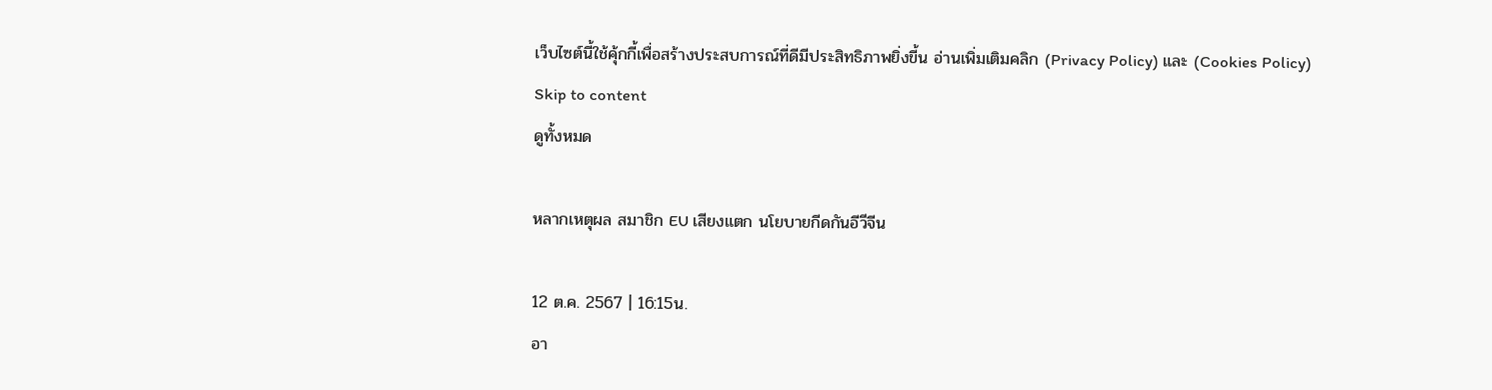เว็บไซต์นี้ใช้คุ้กกี้เพื่อสร้างประสบการณ์ที่ดีมีประสิทธิภาพยิ่งขี้น อ่านเพิ่มเติมคลิก (Privacy Policy) และ (Cookies Policy)
Skip to content
ดูทั้งหมด

หลากเหตุผล สมาชิก EU เสียงแตก นโยบายกีดกันอีวีจีน

12 ต.ค. 2567 | 16:15น.
อา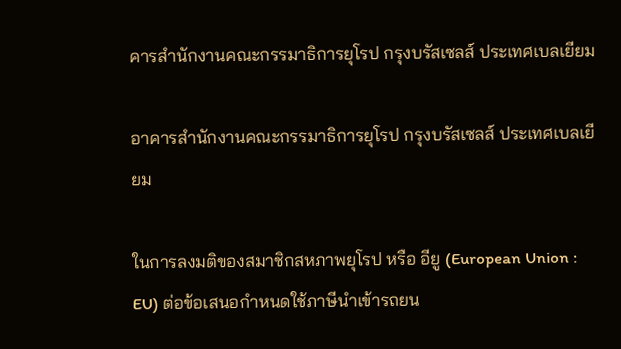คารสำนักงานคณะกรรมาธิการยุโรป กรุงบรัสเซลส์ ประเทศเบลเยียม

อาคารสำนักงานคณะกรรมาธิการยุโรป กรุงบรัสเซลส์ ประเทศเบลเยียม

ในการลงมติของสมาชิกสหภาพยุโรป หรือ อียู (European Union : EU) ต่อข้อเสนอกำหนดใช้ภาษีนำเข้ารถยน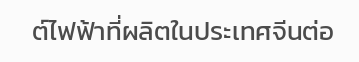ต์ไฟฟ้าที่ผลิตในประเทศจีนต่อ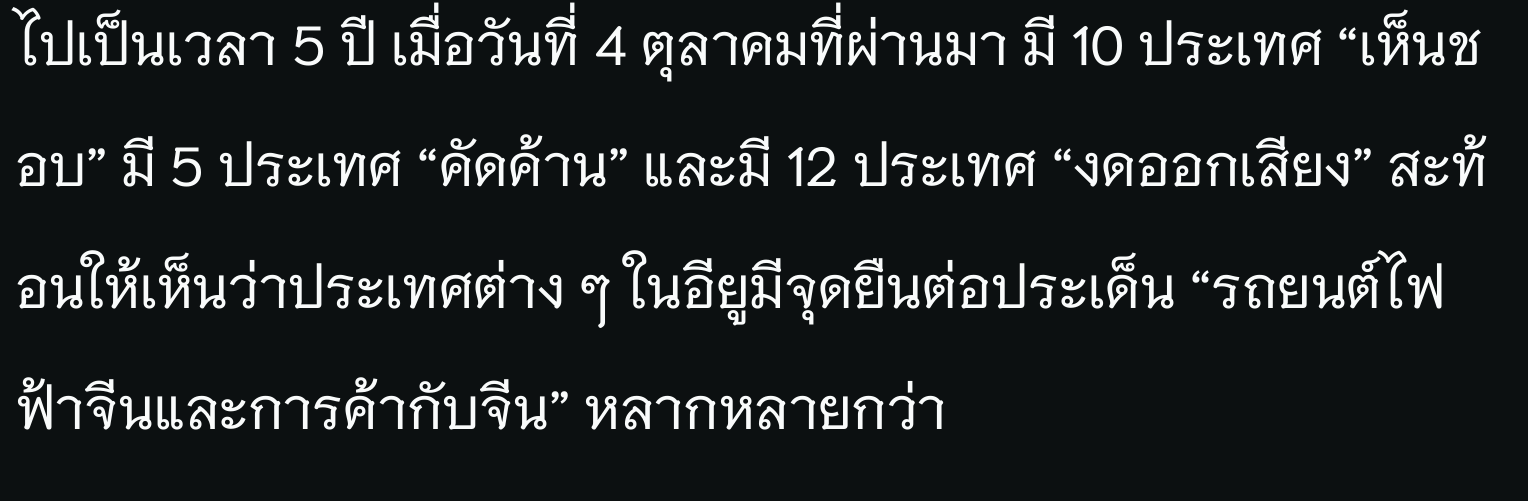ไปเป็นเวลา 5 ปี เมื่อวันที่ 4 ตุลาคมที่ผ่านมา มี 10 ประเทศ “เห็นชอบ” มี 5 ประเทศ “คัดค้าน” และมี 12 ประเทศ “งดออกเสียง” สะท้อนให้เห็นว่าประเทศต่าง ๆ ในอียูมีจุดยืนต่อประเด็น “รถยนต์ไฟฟ้าจีนและการค้ากับจีน” หลากหลายกว่า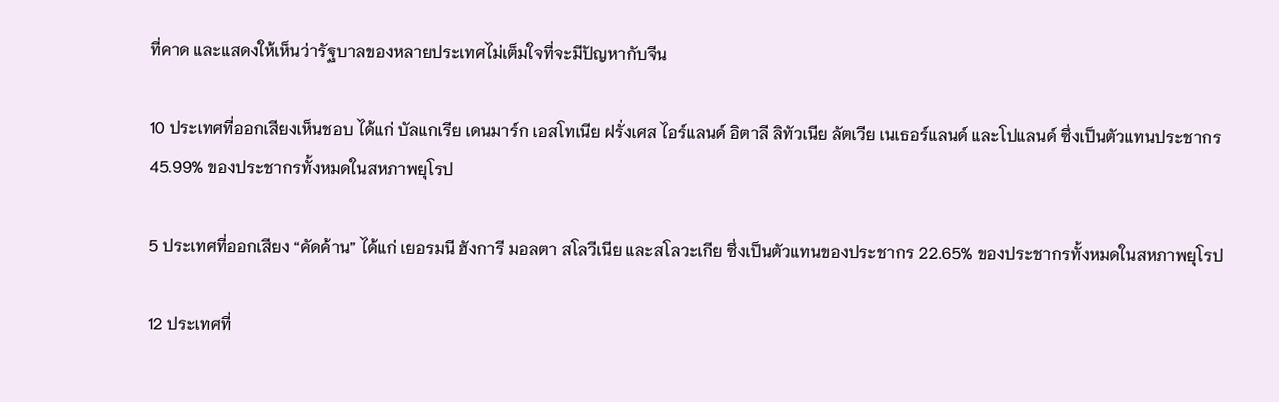ที่คาด และแสดงให้เห็นว่ารัฐบาลของหลายประเทศไม่เต็มใจที่จะมีปัญหากับจีน

10 ประเทศที่ออกเสียงเห็นชอบ ได้แก่ บัลแกเรีย เดนมาร์ก เอสโทเนีย ฝรั่งเศส ไอร์แลนด์ อิตาลี ลิทัวเนีย ลัตเวีย เนเธอร์แลนด์ และโปแลนด์ ซึ่งเป็นตัวแทนประชากร 45.99% ของประชากรทั้งหมดในสหภาพยุโรป

5 ประเทศที่ออกเสียง “คัดค้าน” ได้แก่ เยอรมนี ฮังการี มอลตา สโลวีเนีย และสโลวะเกีย ซึ่งเป็นตัวแทนของประชากร 22.65% ของประชากรทั้งหมดในสหภาพยุโรป

12 ประเทศที่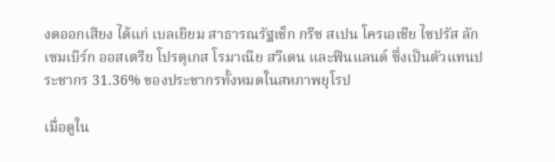งดออกเสียง ได้แก่ เบลเยียม สาธารณรัฐเช็ก กรีซ สเปน โครเอเชีย ไซปรัส ลักเซมเบิร์ก ออสเตรีย โปรตุเกส โรมาเนีย สวีเดน และฟินแลนด์ ซึ่งเป็นตัวแทนประชากร 31.36% ของประชากรทั้งหมดในสหภาพยุโรป

เมื่อดูใน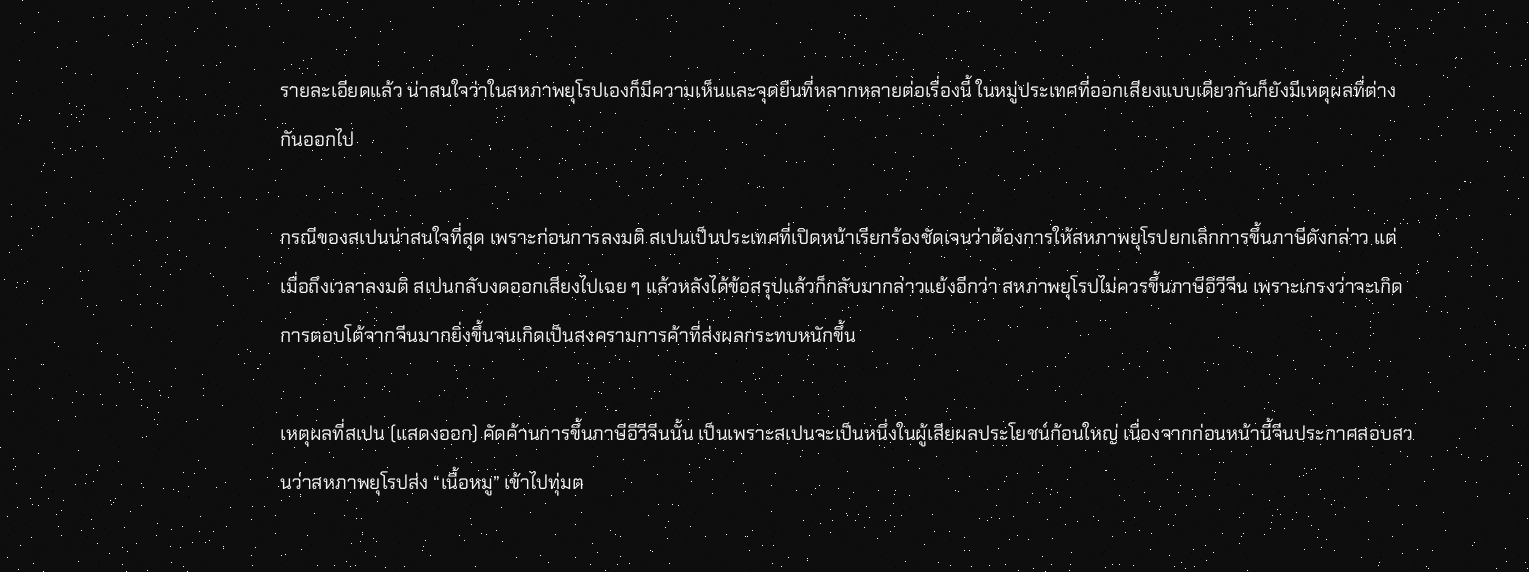รายละเอียดแล้ว น่าสนใจว่าในสหภาพยุโรปเองก็มีความเห็นและจุดยืนที่หลากหลายต่อเรื่องนี้ ในหมู่ประเทศที่ออกเสียงแบบเดียวกันก็ยังมีเหตุผลที่ต่างกันออกไป

กรณีของสเปนน่าสนใจที่สุด เพราะก่อนการลงมติ สเปนเป็นประเทศที่เปิดหน้าเรียกร้องชัดเจนว่าต้องการให้สหภาพยุโรปยกเลิกการขึ้นภาษีดังกล่าว แต่เมื่อถึงเวลาลงมติ สเปนกลับงดออกเสียงไปเฉย ๆ แล้วหลังได้ข้อสรุปแล้วก็กลับมากล่าวแย้งอีกว่า สหภาพยุโรปไม่ควรขึ้นภาษีอีวีจีน เพราะเกรงว่าจะเกิดการตอบโต้จากจีนมากยิ่งขึ้นจนเกิดเป็นสงครามการค้าที่ส่งผลกระทบหนักขึ้น

เหตุผลที่สเปน (แสดงออก) คัดค้านการขึ้นภาษีอีวีจีนนั้น เป็นเพราะสเปนจะเป็นหนึ่งในผู้เสียผลประโยชน์ก้อนใหญ่ เนื่องจากก่อนหน้านี้จีนประกาศสอบสวนว่าสหภาพยุโรปส่ง “เนื้อหมู” เข้าไปทุ่มต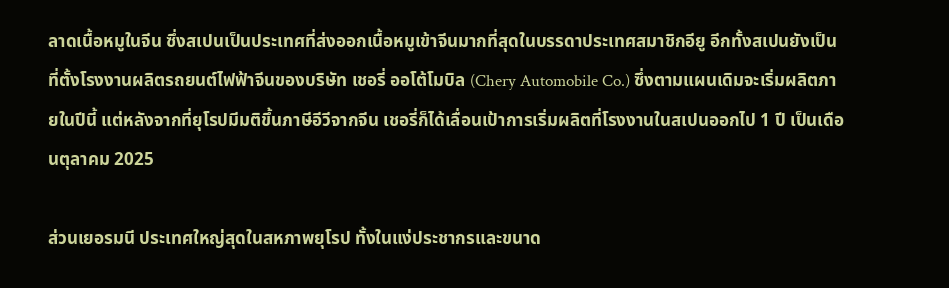ลาดเนื้อหมูในจีน ซึ่งสเปนเป็นประเทศที่ส่งออกเนื้อหมูเข้าจีนมากที่สุดในบรรดาประเทศสมาชิกอียู อีกทั้งสเปนยังเป็นที่ตั้งโรงงานผลิตรถยนต์ไฟฟ้าจีนของบริษัท เชอรี่ ออโต้โมบิล (Chery Automobile Co.) ซึ่งตามแผนเดิมจะเริ่มผลิตภายในปีนี้ แต่หลังจากที่ยุโรปมีมติขึ้นภาษีอีวีจากจีน เชอรี่ก็ได้เลื่อนเป้าการเริ่มผลิตที่โรงงานในสเปนออกไป 1 ปี เป็นเดือนตุลาคม 2025

ส่วนเยอรมนี ประเทศใหญ่สุดในสหภาพยุโรป ทั้งในแง่ประชากรและขนาด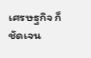เศรษฐกิจ ก็ชัดเจน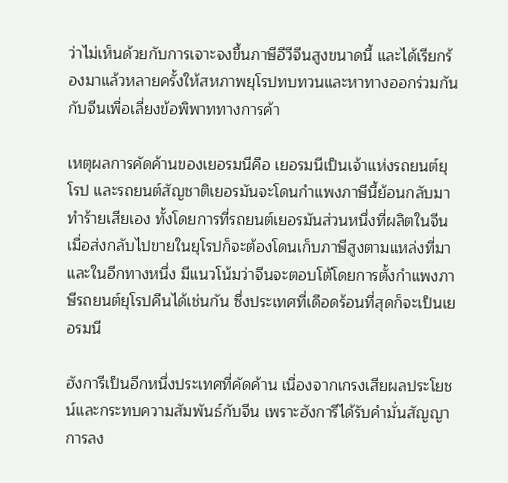ว่าไม่เห็นด้วยกับการเจาะจงขึ้นภาษีอีวีจีนสูงขนาดนี้ และได้เรียกร้องมาแล้วหลายครั้งให้สหภาพยุโรปทบทวนและหาทางออกร่วมกันกับจีนเพื่อเลี่ยงข้อพิพาททางการค้า

เหตุผลการคัดค้านของเยอรมนีคือ เยอรมนีเป็นเจ้าแห่งรถยนต์ยุโรป และรถยนต์สัญชาติเยอรมันจะโดนกำแพงภาษีนี้ย้อนกลับมาทำร้ายเสียเอง ทั้งโดยการที่รถยนต์เยอรมันส่วนหนึ่งที่ผลิตในจีนเมื่อส่งกลับไปขายในยุโรปก็จะต้องโดนเก็บภาษีสูงตามแหล่งที่มา และในอีกทางหนึ่ง มีแนวโน้มว่าจีนจะตอบโต้โดยการตั้งกำแพงภาษีรถยนต์ยุโรปคืนได้เช่นกัน ซึ่งประเทศที่เดือดร้อนที่สุดก็จะเป็นเยอรมนี

ฮังการีเป็นอีกหนึ่งประเทศที่คัดค้าน เนื่องจากเกรงเสียผลประโยชน์และกระทบความสัมพันธ์กับจีน เพราะฮังการีได้รับคำมั่นสัญญาการลง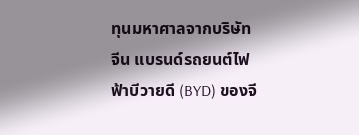ทุนมหาศาลจากบริษัทจีน แบรนด์รถยนต์ไฟฟ้าบีวายดี (BYD) ของจี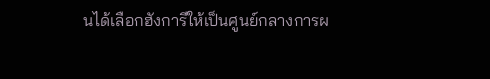นได้เลือกฮังการีให้เป็นศูนย์กลางการผ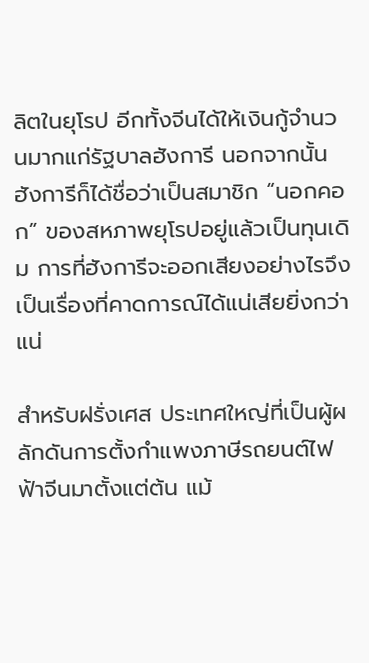ลิตในยุโรป อีกทั้งจีนได้ให้เงินกู้จำนวนมากแก่รัฐบาลฮังการี นอกจากนั้น ฮังการีก็ได้ชื่อว่าเป็นสมาชิก “นอกคอก” ของสหภาพยุโรปอยู่แล้วเป็นทุนเดิม การที่ฮังการีจะออกเสียงอย่างไรจึงเป็นเรื่องที่คาดการณ์ได้แน่เสียยิ่งกว่าแน่

สำหรับฝรั่งเศส ประเทศใหญ่ที่เป็นผู้ผลักดันการตั้งกำแพงภาษีรถยนต์ไฟฟ้าจีนมาตั้งแต่ต้น แม้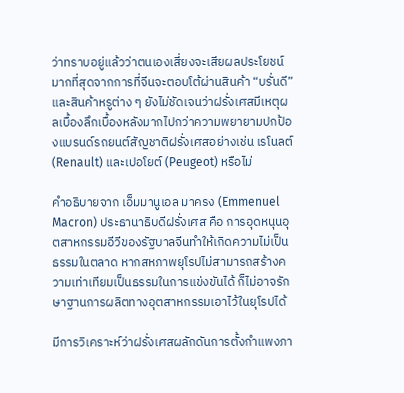ว่าทราบอยู่แล้วว่าตนเองเสี่ยงจะเสียผลประโยชน์มากที่สุดจากการที่จีนจะตอบโต้ผ่านสินค้า “บรั่นดี” และสินค้าหรูต่าง ๆ ยังไม่ชัดเจนว่าฝรั่งเศสมีเหตุผลเบื้องลึกเบื้องหลังมากไปกว่าความพยายามปกป้องแบรนด์รถยนต์สัญชาติฝรั่งเศสอย่างเช่น เรโนลต์ (Renault) และเปอโยต์ (Peugeot) หรือไม่

คำอธิบายจาก เอ็มมานูเอล มาครง (Emmenuel Macron) ประธานาธิบดีฝรั่งเศส คือ การอุดหนุนอุตสาหกรรมอีวีของรัฐบาลจีนทำให้เกิดความไม่เป็นธรรมในตลาด หากสหภาพยุโรปไม่สามารถสร้างความเท่าเทียมเป็นธรรมในการแข่งขันได้ ก็ไม่อาจรักษาฐานการผลิตทางอุตสาหกรรมเอาไว้ในยุโรปได้

มีการวิเคราะห์ว่าฝรั่งเศสผลักดันการตั้งกำแพงภา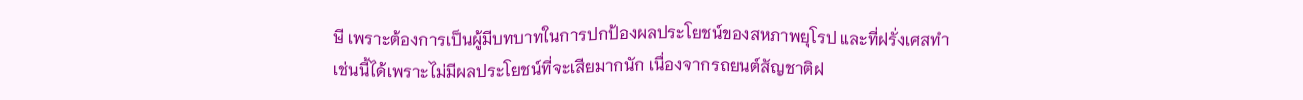ษี เพราะต้องการเป็นผู้มีบทบาทในการปกป้องผลประโยชน์ของสหภาพยุโรป และที่ฝรั่งเศสทำเช่นนี้ได้เพราะไม่มีผลประโยชน์ที่จะเสียมากนัก เนื่องจากรถยนต์สัญชาติฝ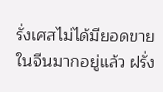รั่งเศสไม่ได้มียอดขายในจีนมากอยู่แล้ว ฝรั่ง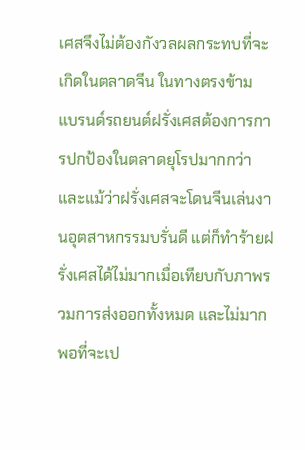เศสจึงไม่ต้องกังวลผลกระทบที่จะเกิดในตลาดจีน ในทางตรงข้าม แบรนด์รถยนต์ฝรั่งเศสต้องการการปกป้องในตลาดยุโรปมากกว่า และแม้ว่าฝรั่งเศสจะโดนจีนเล่นงานอุตสาหกรรมบรั่นดี แต่ก็ทำร้ายฝรั่งเศสได้ไม่มากเมื่อเทียบกับภาพรวมการส่งออกทั้งหมด และไม่มากพอที่จะเป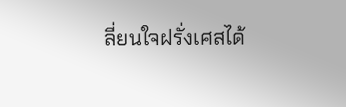ลี่ยนใจฝรั่งเศสได้